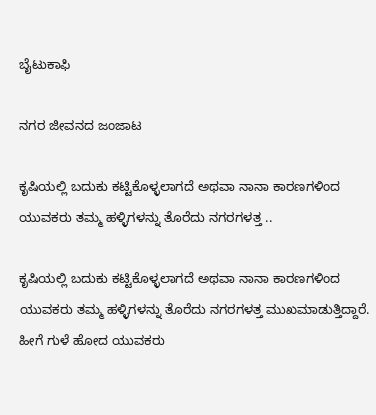ಬೈಟುಕಾಫಿ

ನಗರ ಜೀವನದ ಜಂಜಾಟ

ಕೃಷಿಯಲ್ಲಿ ಬದುಕು ಕಟ್ಟಿಕೊಳ್ಳಲಾಗದೆ ಅಥವಾ ನಾನಾ ಕಾರಣಗಳಿಂದ ಯುವಕರು ತಮ್ಮ ಹಳ್ಳಿಗಳನ್ನು ತೊರೆದು ನಗರಗಳತ್ತ ..

ಕೃಷಿಯಲ್ಲಿ ಬದುಕು ಕಟ್ಟಿಕೊಳ್ಳಲಾಗದೆ ಅಥವಾ ನಾನಾ ಕಾರಣಗಳಿಂದ ಯುವಕರು ತಮ್ಮ ಹಳ್ಳಿಗಳನ್ನು ತೊರೆದು ನಗರಗಳತ್ತ ಮುಖಮಾಡುತ್ತಿದ್ದಾರೆ. ಹೀಗೆ ಗುಳೆ ಹೋದ ಯುವಕರು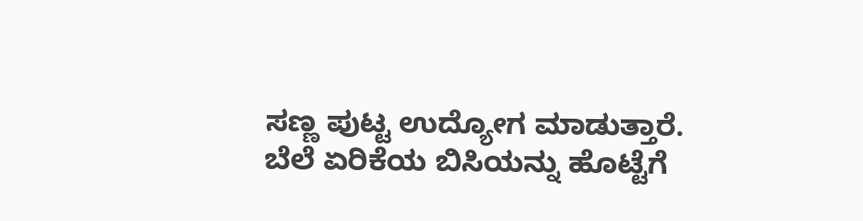ಸಣ್ಣ ಪುಟ್ಟ ಉದ್ಯೋಗ ಮಾಡುತ್ತಾರೆ. ಬೆಲೆ ಏರಿಕೆಯ ಬಿಸಿಯನ್ನು ಹೊಟ್ಟೆಗೆ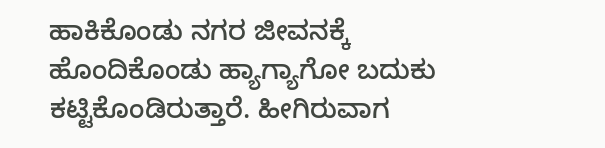ಹಾಕಿಕೊಂಡು ನಗರ ಜೀವನಕ್ಕೆ ಹೊಂದಿಕೊಂಡು ಹ್ಯಾಗ್ಯಾಗೋ ಬದುಕು ಕಟ್ಟಿಕೊಂಡಿರುತ್ತಾರೆ. ಹೀಗಿರುವಾಗ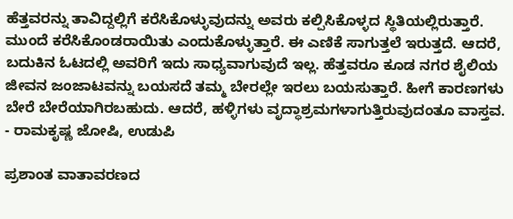ಹೆತ್ತವರನ್ನು ತಾವಿದ್ದಲ್ಲಿಗೆ ಕರೆಸಿಕೊಳ್ಳುವುದನ್ನು ಅವರು ಕಲ್ಪಿಸಿಕೊಳ್ಳದ ಸ್ಥಿತಿಯಲ್ಲಿರುತ್ತಾರೆ. ಮುಂದೆ ಕರೆಸಿಕೊಂಡರಾಯಿತು ಎಂದುಕೊಳ್ಳುತ್ತಾರೆ. ಈ ಎಣಿಕೆ ಸಾಗುತ್ತಲೆ ಇರುತ್ತದೆ. ಆದರೆ, ಬದುಕಿನ ಓಟದಲ್ಲಿ ಅವರಿಗೆ ಇದು ಸಾಧ್ಯವಾಗುವುದೆ ಇಲ್ಲ. ಹೆತ್ತವರೂ ಕೂಡ ನಗರ ಶೈಲಿಯ ಜೀವನ ಜಂಜಾಟವನ್ನು ಬಯಸದೆ ತಮ್ಮ ಬೇರಲ್ಲೇ ಇರಲು ಬಯಸುತ್ತಾರೆ. ಹೀಗೆ ಕಾರಣಗಳು ಬೇರೆ ಬೇರೆಯಾಗಿರಬಹುದು. ಆದರೆ, ಹಳ್ಳಿಗಳು ವೃದ್ಧಾಶ್ರಮಗಳಾಗುತ್ತಿರುವುದಂತೂ ವಾಸ್ತವ.
- ರಾಮಕೃಷ್ಣ ಜೋಷಿ, ಉಡುಪಿ

ಪ್ರಶಾಂತ ವಾತಾವರಣದ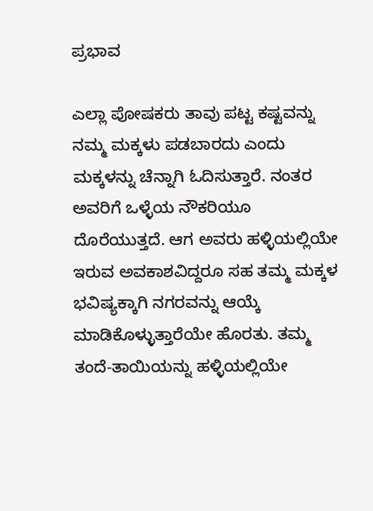ಪ್ರಭಾವ

ಎಲ್ಲಾ ಪೋಷಕರು ತಾವು ಪಟ್ಟ ಕಷ್ಟವನ್ನು ನಮ್ಮ ಮಕ್ಕಳು ಪಡಬಾರದು ಎಂದು ಮಕ್ಕಳನ್ನು ಚೆನ್ನಾಗಿ ಓದಿಸುತ್ತಾರೆ. ನಂತರ ಅವರಿಗೆ ಒಳ್ಳೆಯ ನೌಕರಿಯೂ ದೊರೆಯುತ್ತದೆ. ಆಗ ಅವರು ಹಳ್ಳಿಯಲ್ಲಿಯೇ ಇರುವ ಅವಕಾಶವಿದ್ದರೂ ಸಹ ತಮ್ಮ ಮಕ್ಕಳ ಭವಿಷ್ಯಕ್ಕಾಗಿ ನಗರವನ್ನು ಆಯ್ಕೆ ಮಾಡಿಕೊಳ್ಳುತ್ತಾರೆಯೇ ಹೊರತು. ತಮ್ಮ ತಂದೆ-ತಾಯಿಯನ್ನು ಹಳ್ಳಿಯಲ್ಲಿಯೇ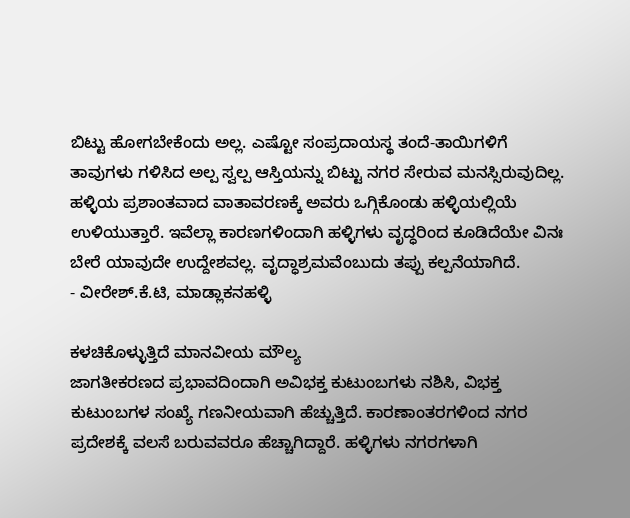ಬಿಟ್ಟು ಹೋಗಬೇಕೆಂದು ಅಲ್ಲ. ಎಷ್ಟೋ ಸಂಪ್ರದಾಯಸ್ಥ ತಂದೆ-ತಾಯಿಗಳಿಗೆ ತಾವುಗಳು ಗಳಿಸಿದ ಅಲ್ಪ ಸ್ವಲ್ಪ ಆಸ್ತಿಯನ್ನು ಬಿಟ್ಟು ನಗರ ಸೇರುವ ಮನಸ್ಸಿರುವುದಿಲ್ಲ. ಹಳ್ಳಿಯ ಪ್ರಶಾಂತವಾದ ವಾತಾವರಣಕ್ಕೆ ಅವರು ಒಗ್ಗಿಕೊಂಡು ಹಳ್ಳಿಯಲ್ಲಿಯೆ ಉಳಿಯುತ್ತಾರೆ. ಇವೆಲ್ಲಾ ಕಾರಣಗಳಿಂದಾಗಿ ಹಳ್ಳಿಗಳು ವೃದ್ಧರಿಂದ ಕೂಡಿದೆಯೇ ವಿನಃ ಬೇರೆ ಯಾವುದೇ ಉದ್ದೇಶವಲ್ಲ. ವೃದ್ಧಾಶ್ರಮವೆಂಬುದು ತಪ್ಪು ಕಲ್ಪನೆಯಾಗಿದೆ.
- ವೀರೇಶ್.ಕೆ.ಟಿ, ಮಾಡ್ಲಾಕನಹಳ್ಳಿ

ಕಳಚಿಕೊಳ್ಳುತ್ತಿದೆ ಮಾನವೀಯ ಮೌಲ್ಯ
ಜಾಗತೀಕರಣದ ಪ್ರಭಾವದಿಂದಾಗಿ ಅವಿಭಕ್ತ ಕುಟುಂಬಗಳು ನಶಿಸಿ, ವಿಭಕ್ತ ಕುಟುಂಬಗಳ ಸಂಖ್ಯೆ ಗಣನೀಯವಾಗಿ ಹೆಚ್ಚುತ್ತಿದೆ. ಕಾರಣಾಂತರಗಳಿಂದ ನಗರ ಪ್ರದೇಶಕ್ಕೆ ವಲಸೆ ಬರುವವರೂ ಹೆಚ್ಚಾಗಿದ್ದಾರೆ. ಹಳ್ಳಿಗಳು ನಗರಗಳಾಗಿ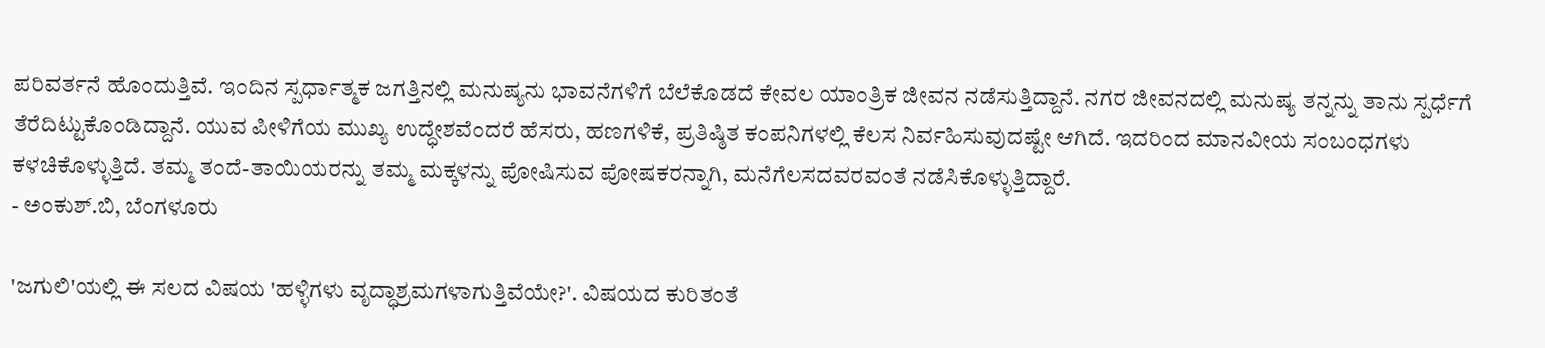ಪರಿವರ್ತನೆ ಹೊಂದುತ್ತಿವೆ. ಇಂದಿನ ಸ್ಪರ್ಧಾತ್ಮಕ ಜಗತ್ತಿನಲ್ಲಿ ಮನುಷ್ಯನು ಭಾವನೆಗಳಿಗೆ ಬೆಲೆಕೊಡದೆ ಕೇವಲ ಯಾಂತ್ರಿಕ ಜೀವನ ನಡೆಸುತ್ತಿದ್ದಾನೆ. ನಗರ ಜೀವನದಲ್ಲಿ ಮನುಷ್ಯ ತನ್ನನ್ನು ತಾನು ಸ್ಪರ್ಧೆಗೆ ತೆರೆದಿಟ್ಟುಕೊಂಡಿದ್ದಾನೆ. ಯುವ ಪೀಳಿಗೆಯ ಮುಖ್ಯ ಉದ್ಧೇಶವೆಂದರೆ ಹೆಸರು, ಹಣಗಳಿಕೆ, ಪ್ರತಿಷ್ಠಿತ ಕಂಪನಿಗಳಲ್ಲಿ ಕೆಲಸ ನಿರ್ವಹಿಸುವುದಷ್ಟೇ ಆಗಿದೆ. ಇದರಿಂದ ಮಾನವೀಯ ಸಂಬಂಧಗಳು ಕಳಚಿಕೊಳ್ಳುತ್ತಿದೆ. ತಮ್ಮ ತಂದೆ-ತಾಯಿಯರನ್ನು ತಮ್ಮ ಮಕ್ಕಳನ್ನು ಪೋಷಿಸುವ ಪೋಷಕರನ್ನಾಗಿ, ಮನೆಗೆಲಸದವರವಂತೆ ನಡೆಸಿಕೊಳ್ಳುತ್ತಿದ್ದಾರೆ.
- ಅಂಕುಶ್.ಬಿ, ಬೆಂಗಳೂರು

'ಜಗುಲಿ'ಯಲ್ಲಿ ಈ ಸಲದ ವಿಷಯ 'ಹಳ್ಳಿಗಳು ವೃದ್ಧಾಶ್ರಮಗಳಾಗುತ್ತಿವೆಯೇ?'. ವಿಷಯದ ಕುರಿತಂತೆ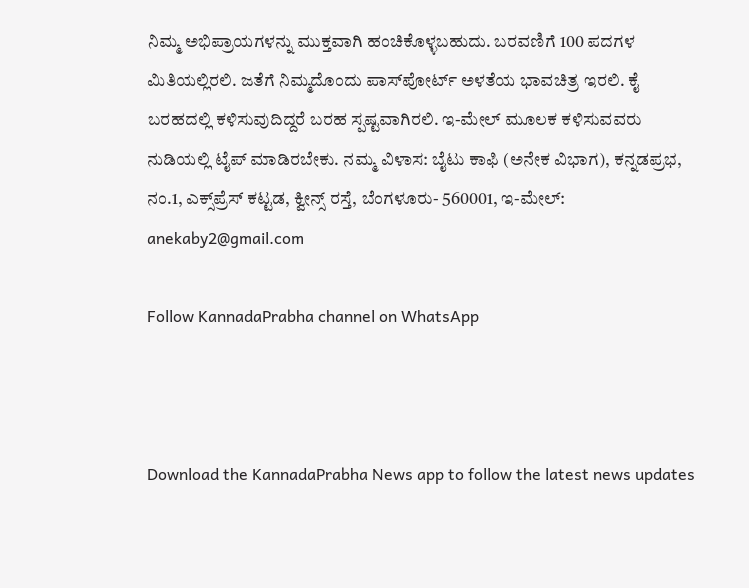ನಿಮ್ಮ ಅಭಿಪ್ರಾಯಗಳನ್ನು ಮುಕ್ತವಾಗಿ ಹಂಚಿಕೊಳ್ಳಬಹುದು. ಬರವಣಿಗೆ 100 ಪದಗಳ ಮಿತಿಯಲ್ಲಿರಲಿ. ಜತೆಗೆ ನಿಮ್ಮದೊಂದು ಪಾಸ್‌ಪೋರ್ಟ್ ಅಳತೆಯ ಭಾವಚಿತ್ರ ಇರಲಿ. ಕೈ ಬರಹದಲ್ಲಿ ಕಳಿಸುವುದಿದ್ದರೆ ಬರಹ ಸ್ಪಷ್ಟವಾಗಿರಲಿ. ಇ-ಮೇಲ್ ಮೂಲಕ ಕಳಿಸುವವರು ನುಡಿಯಲ್ಲಿ ಟೈಪ್ ಮಾಡಿರಬೇಕು. ನಮ್ಮ ವಿಳಾಸ: ಬೈಟು ಕಾಫಿ (ಅನೇಕ ವಿಭಾಗ), ಕನ್ನಡಪ್ರಭ, ನಂ.1, ಎಕ್ಸ್‌ಪ್ರೆಸ್ ಕಟ್ಟಡ, ಕ್ವೀನ್ಸ್ ರಸ್ತೆ, ಬೆಂಗಳೂರು- 560001, ಇ-ಮೇಲ್: anekaby2@gmail.com

Follow KannadaPrabha channel on WhatsApp



Download the KannadaPrabha News app to follow the latest news updates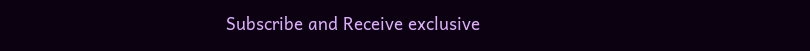Subscribe and Receive exclusive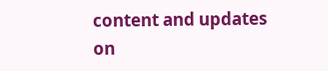content and updates on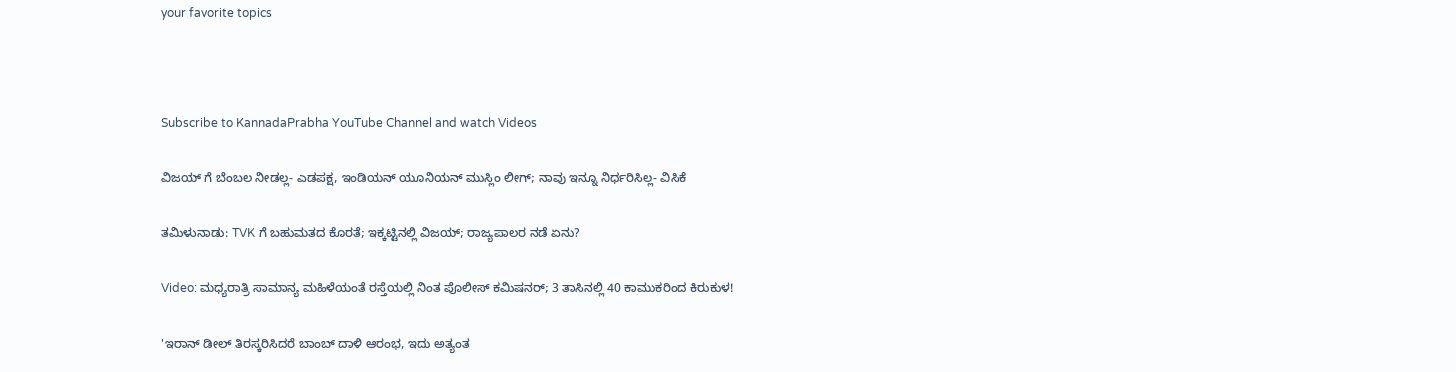your favorite topics



Subscribe to KannadaPrabha YouTube Channel and watch Videos

ವಿಜಯ್ ಗೆ ಬೆಂಬಲ ನೀಡಲ್ಲ- ಎಡಪಕ್ಷ, ಇಂಡಿಯನ್ ಯೂನಿಯನ್ ಮುಸ್ಲಿಂ ಲೀಗ್; ನಾವು ಇನ್ನೂ ನಿರ್ಧರಿಸಿಲ್ಲ- ವಿಸಿಕೆ

ತಮಿಳುನಾಡು: TVK ಗೆ ಬಹುಮತದ ಕೊರತೆ; ಇಕ್ಕಟ್ಟಿನಲ್ಲಿ ವಿಜಯ್; ರಾಜ್ಯಪಾಲರ ನಡೆ ಏನು?

Video: ಮಧ್ಯರಾತ್ರಿ ಸಾಮಾನ್ಯ ಮಹಿಳೆಯಂತೆ ರಸ್ತೆಯಲ್ಲಿ ನಿಂತ ಪೊಲೀಸ್ ಕಮಿಷನರ್; 3 ತಾಸಿನಲ್ಲಿ 40 ಕಾಮುಕರಿಂದ ಕಿರುಕುಳ!

'ಇರಾನ್ ಡೀಲ್ ತಿರಸ್ಕರಿಸಿದರೆ ಬಾಂಬ್ ದಾಳಿ ಆರಂಭ, ಇದು ಅತ್ಯಂತ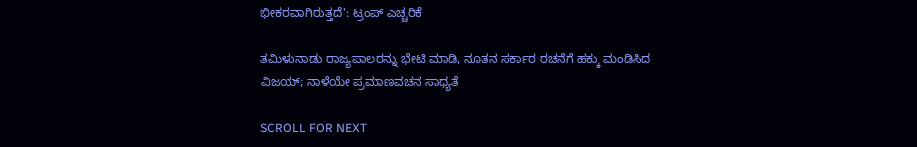ಭೀಕರವಾಗಿರುತ್ತದೆ': ಟ್ರಂಪ್ ಎಚ್ಚರಿಕೆ

ತಮಿಳುನಾಡು ರಾಜ್ಯಪಾಲರನ್ನು ಭೇಟಿ ಮಾಡಿ, ನೂತನ ಸರ್ಕಾರ ರಚನೆಗೆ ಹಕ್ಕು ಮಂಡಿಸಿದ ವಿಜಯ್; ನಾಳೆಯೇ ಪ್ರಮಾಣವಚನ ಸಾಧ್ಯತೆ

SCROLL FOR NEXT